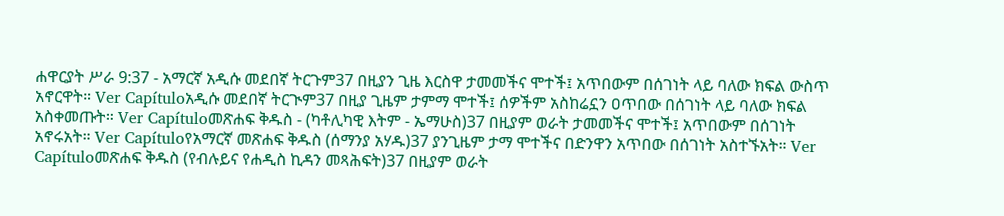ሐዋርያት ሥራ 9:37 - አማርኛ አዲሱ መደበኛ ትርጉም37 በዚያን ጊዜ እርስዋ ታመመችና ሞተች፤ አጥበውም በሰገነት ላይ ባለው ክፍል ውስጥ አኖርዋት። Ver Capítuloአዲሱ መደበኛ ትርጒም37 በዚያ ጊዜም ታምማ ሞተች፤ ሰዎችም አስከሬኗን ዐጥበው በሰገነት ላይ ባለው ክፍል አስቀመጡት። Ver Capítuloመጽሐፍ ቅዱስ - (ካቶሊካዊ እትም - ኤማሁስ)37 በዚያም ወራት ታመመችና ሞተች፤ አጥበውም በሰገነት አኖሩአት። Ver Capítuloየአማርኛ መጽሐፍ ቅዱስ (ሰማንያ አሃዱ)37 ያንጊዜም ታማ ሞተችና በድንዋን አጥበው በሰገነት አስተኙአት። Ver Capítuloመጽሐፍ ቅዱስ (የብሉይና የሐዲስ ኪዳን መጻሕፍት)37 በዚያም ወራት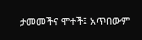ታመመችና ሞተች፤ አጥበውም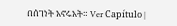በሰገነት አኖሩአት። Ver Capítulo |